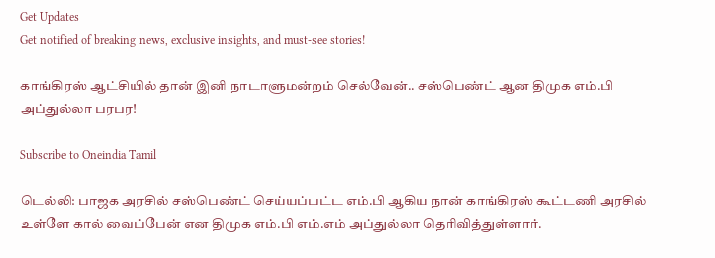Get Updates
Get notified of breaking news, exclusive insights, and must-see stories!

காங்கிரஸ் ஆட்சியில் தான் இனி நாடாளுமன்றம் செல்வேன்.. சஸ்பெண்ட் ஆன திமுக எம்.பி அப்துல்லா பரபர!

Subscribe to Oneindia Tamil

டெல்லி: பாஜக அரசில் சஸ்பெண்ட் செய்யப்பட்ட எம்.பி ஆகிய நான் காங்கிரஸ் கூட்டணி அரசில் உள்ளே கால் வைப்பேன் என திமுக எம்.பி எம்.எம் அப்துல்லா தெரிவித்துள்ளார்.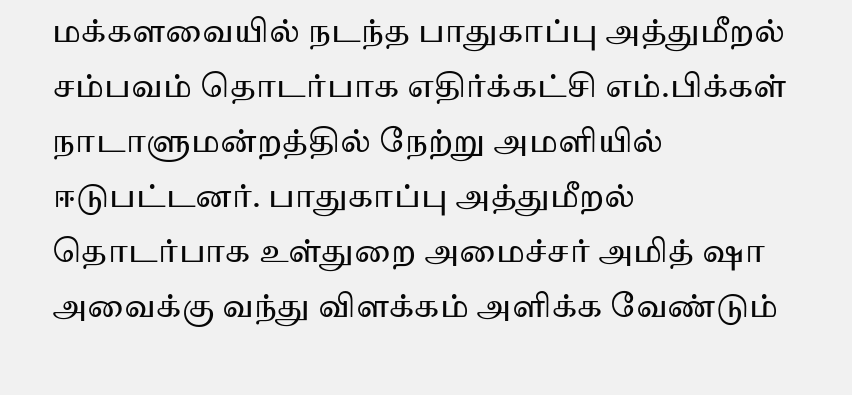மக்களவையில் நடந்த பாதுகாப்பு அத்துமீறல் சம்பவம் தொடர்பாக எதிர்க்கட்சி எம்.பிக்கள் நாடாளுமன்றத்தில் நேற்று அமளியில் ஈடுபட்டனர். பாதுகாப்பு அத்துமீறல் தொடர்பாக உள்துறை அமைச்சர் அமித் ஷா அவைக்கு வந்து விளக்கம் அளிக்க வேண்டும்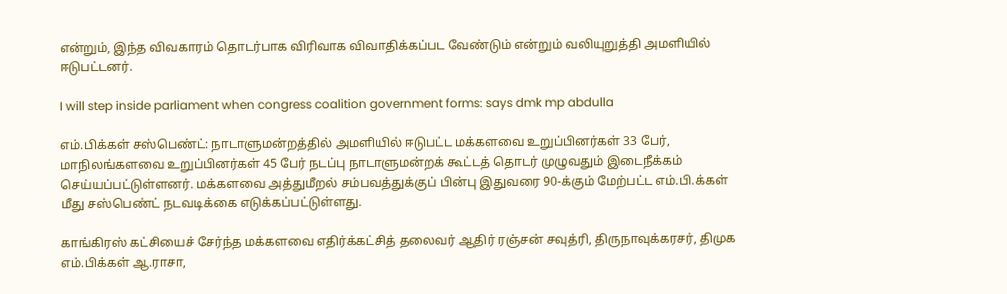என்றும், இந்த விவகாரம் தொடர்பாக விரிவாக விவாதிக்கப்பட வேண்டும் என்றும் வலியுறுத்தி அமளியில் ஈடுபட்டனர்.

I will step inside parliament when congress coalition government forms: says dmk mp abdulla

எம்.பிக்கள் சஸ்பெண்ட்: நாடாளுமன்றத்தில் அமளியில் ஈடுபட்ட மக்களவை உறுப்பினர்கள் 33 பேர், மாநிலங்களவை உறுப்பினர்கள் 45 பேர் நடப்பு நாடாளுமன்றக் கூட்டத் தொடர் முழுவதும் இடைநீக்கம் செய்யப்பட்டுள்ளனர். மக்களவை அத்துமீறல் சம்பவத்துக்குப் பின்பு இதுவரை 90-க்கும் மேற்பட்ட எம்.பி.க்கள் மீது சஸ்பெண்ட் நடவடிக்கை எடுக்கப்பட்டுள்ளது.

காங்கிரஸ் கட்சியைச் சேர்ந்த மக்களவை எதிர்க்கட்சித் தலைவர் ஆதிர் ரஞ்சன் சவுத்ரி, திருநாவுக்கரசர், திமுக எம்.பிக்கள் ஆ.ராசா,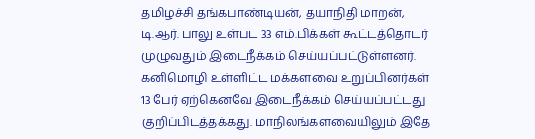தமிழச்சி தங்கபாண்டியன், தயாநிதி மாறன், டி.ஆர். பாலு உள்பட 33 எம்.பிக்கள் கூட்டத்தொடர் முழுவதும் இடைநீக்கம் செய்யப்பட்டுள்ளனர். கனிமொழி உள்ளிட்ட மக்களவை உறுப்பினர்கள் 13 பேர் ஏற்கெனவே இடைநீக்கம் செய்யப்பட்டது குறிப்பிடத்தக்கது. மாநிலங்களவையிலும் இதே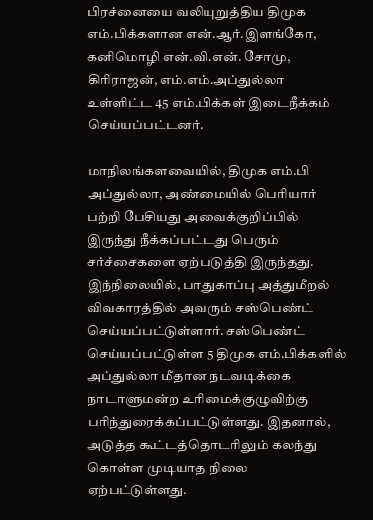பிரச்னையை வலியுறுத்திய திமுக எம்.பிக்களான என்.ஆர்.இளங்கோ, கனிமொழி என்.வி.என். சோமு, கிரிராஜன், எம்.எம்.அப்துல்லா உள்ளிட்ட 45 எம்.பிக்கள் இடைநீக்கம் செய்யப்பட்டனர்.

மாநிலங்களவையில், திமுக எம்.பி அப்துல்லா, அண்மையில் பெரியார் பற்றி பேசியது அவைக்குறிப்பில் இருந்து நீக்கப்பட்டது பெரும் சர்ச்சைகளை ஏற்படுத்தி இருந்தது. இந்நிலையில், பாதுகாப்பு அத்துமீறல் விவகாரத்தில் அவரும் சஸ்பெண்ட் செய்யப்பட்டுள்ளார். சஸ்பெண்ட் செய்யப்பட்டுள்ள 5 திமுக எம்.பிக்களில் அப்துல்லா மீதான நடவடிக்கை நாடாளுமன்ற உரிமைக்குழுவிற்கு பரிந்துரைக்கப்பட்டுள்ளது. இதனால், அடுத்த கூட்டத்தொடரிலும் கலந்து கொள்ள முடியாத நிலை ஏற்பட்டுள்ளது.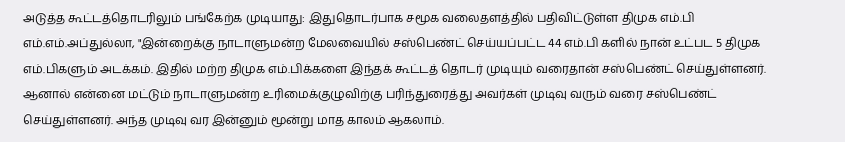அடுத்த கூட்டத்தொடரிலும் பங்கேற்க முடியாது: இதுதொடர்பாக சமூக வலைதளத்தில் பதிவிட்டுள்ள திமுக எம்.பி எம்.எம்.அப்துல்லா, "இன்றைக்கு நாடாளுமன்ற மேலவையில் சஸ்பெண்ட் செய்யப்பட்ட 44 எம்.பி களில் நான் உட்பட 5 திமுக எம்.பிகளும் அடக்கம். இதில் மற்ற திமுக எம்.பிக்களை இந்தக் கூட்டத் தொடர் முடியும் வரைதான் சஸ்பெண்ட் செய்துள்ளனர். ஆனால் என்னை மட்டும் நாடாளுமன்ற உரிமைக்குழுவிற்கு பரிந்துரைத்து அவர்கள் முடிவு வரும் வரை சஸ்பெண்ட் செய்துள்ளனர். அந்த முடிவு வர இன்னும் மூன்று மாத காலம் ஆகலாம்.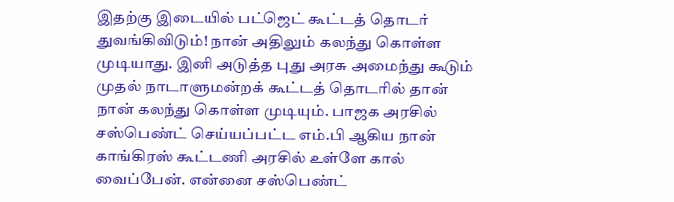இதற்கு இடையில் பட்ஜெட் கூட்டத் தொடர் துவங்கிவிடும்! நான் அதிலும் கலந்து கொள்ள முடியாது. இனி அடுத்த புது அரசு அமைந்து கூடும் முதல் நாடாளுமன்றக் கூட்டத் தொடரில் தான் நான் கலந்து கொள்ள முடியும். பாஜக அரசில் சஸ்பெண்ட் செய்யப்பட்ட எம்.பி ஆகிய நான் காங்கிரஸ் கூட்டணி அரசில் உள்ளே கால் வைப்பேன். என்னை சஸ்பெண்ட்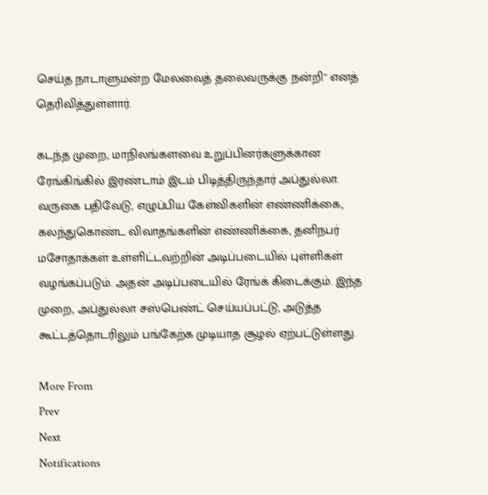செய்த நாடாளுமன்ற மேலவைத் தலைவருக்கு நன்றி" எனத் தெரிவித்துள்ளார்.

கடந்த முறை, மாநிலங்களவை உறுப்பினர்களுக்கான ரேங்கிங்கில் இரண்டாம் இடம் பிடித்திருந்தார் அப்துல்லா. வருகை பதிவேடு, எழுப்பிய கேள்விகளின் எண்ணிக்கை, கலந்துகொண்ட விவாதங்களின் எண்ணிக்கை, தனிநபர் மசோதாக்கள் உள்ளிட்டவற்றின் அடிப்படையில் புள்ளிகள் வழங்கப்படும். அதன் அடிப்படையில் ரேங்க் கிடைக்கும். இந்த முறை, அப்துல்லா சஸ்பெண்ட் செய்யப்பட்டு, அடுத்த கூட்டத்தொடரிலும் பங்கேற்க முடியாத சூழல் ஏற்பட்டுள்ளது.

More From
Prev
Next
Notifications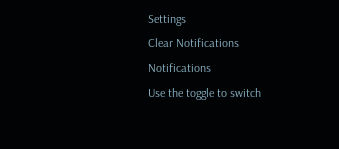Settings
Clear Notifications
Notifications
Use the toggle to switch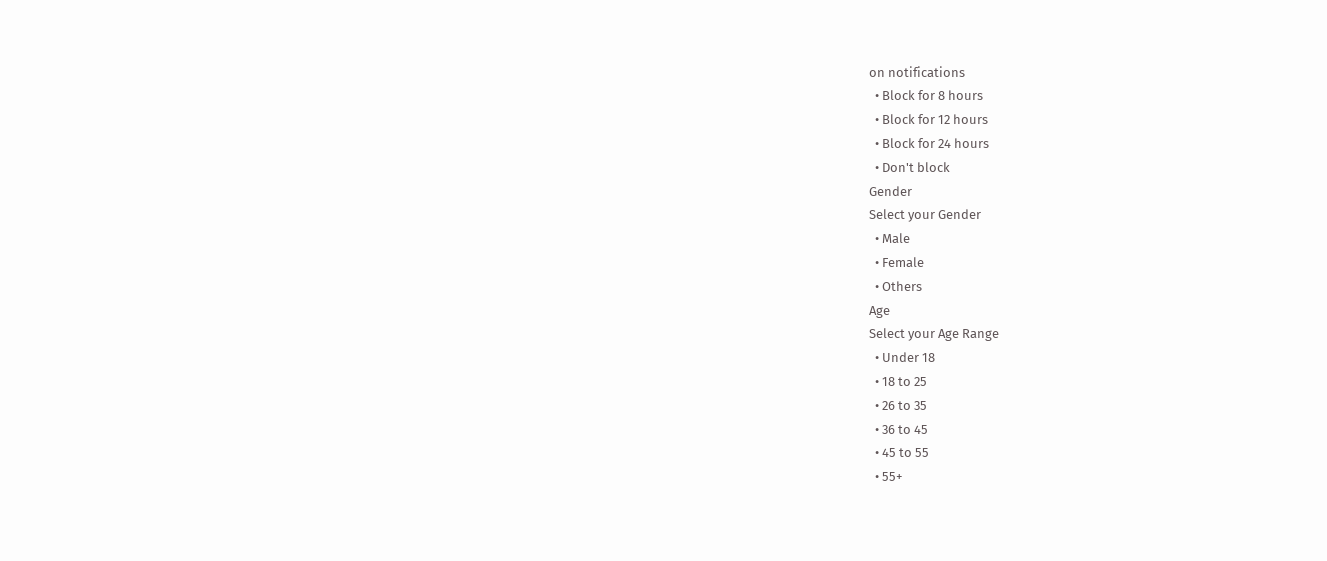on notifications
  • Block for 8 hours
  • Block for 12 hours
  • Block for 24 hours
  • Don't block
Gender
Select your Gender
  • Male
  • Female
  • Others
Age
Select your Age Range
  • Under 18
  • 18 to 25
  • 26 to 35
  • 36 to 45
  • 45 to 55
  • 55+